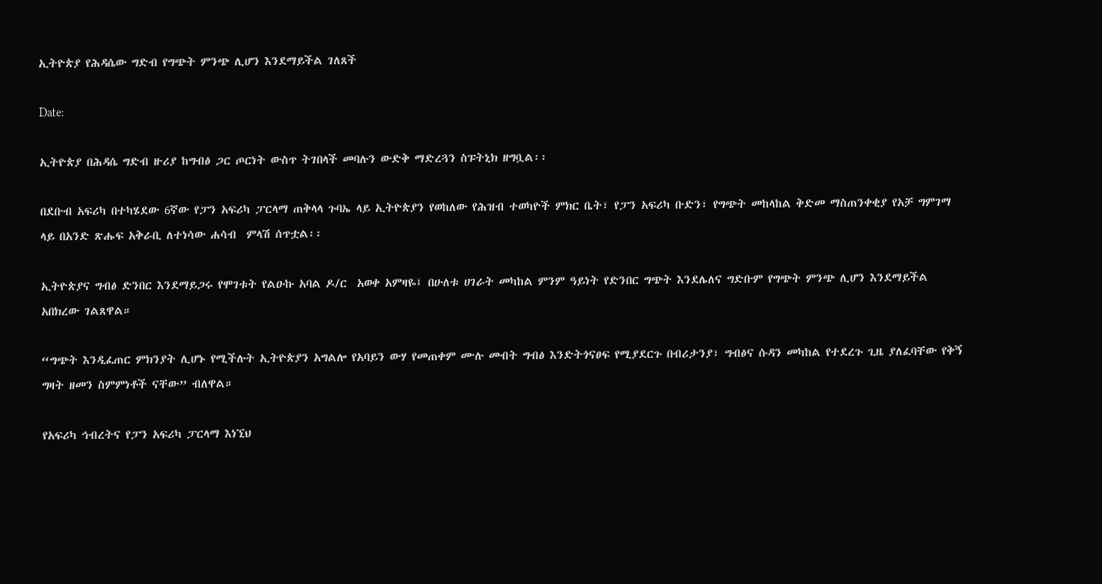ኢትዮጵያ የሕዳሴው ግድብ የግጭት ምንጭ ሊሆን እንደማይችል ገለጸች

Date:

ኢትዮጵያ በሕዳሴ ግድብ ዙሪያ ከግብፅ ጋር ጦርነት ውስጥ ትገበላች መባሉን ውድቅ ማድረጓን ስፑትኒክ ዘግቧል፡፡

በደቡብ አፍሪካ በተካሄደው 6ኛው የፓን አፍሪካ ፓርላማ ጠቅላላ ጉባኤ ላይ ኢትዮጵያን የወከለው የሕዝብ ተወካዮች ምክር ቤት፣ የፓን አፍሪካ ቡድን፣ የግጭት መከላከል ቅድመ ማስጠንቀቂያ የአቻ ግምገማ ላይ በአንድ ጽሑፍ አቅራቢ ለተነሳው ሐሳብ  ምላሽ ሰጥቷል፡፡

ኢትዮጵያና ግብፅ ድንበር እንደማይጋሩ የሞገቱት የልዑኩ አባል ዶ/ር  አወቀ አምዛዬ፤ በሁለቱ ሀገራት መካከል ምንም ዓይነት የድንበር ግጭት እንደሌለና ግድቡም የግጭት ምንጭ ሊሆን እንደማይችል አበክረው ገልጸዋል።

“ግጭት እንዲፈጠር ምክንያት ሊሆኑ የሚችሉት ኢትዮጵያን አግልሎ የአባይን ውሃ የመጠቀም ሙሉ መብት ግብፅ እንድትጎናፀፍ የሚያደርጉ በብሪታንያ፣ ግብፅና ሱዳን መካከል የተደረጉ ጊዜ ያለፈባቸው የቅኝ ግዛት ዘመን ስምምነቶች ናቸው” ብለዋል።

የአፍሪካ ኅብረትና የፓን አፍሪካ ፓርላማ እነኚህ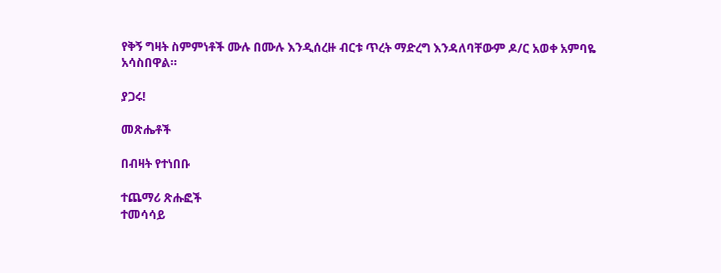የቅኝ ግዛት ስምምነቶች ሙሉ በሙሉ እንዲሰረዙ ብርቱ ጥረት ማድረግ እንዳለባቸውም ዶ/ር አወቀ አምባዬ  አሳስበዋል።

ያጋሩ!

መጽሔቶች

በብዛት የተነበቡ

ተጨማሪ ጽሑፎች
ተመሳሳይ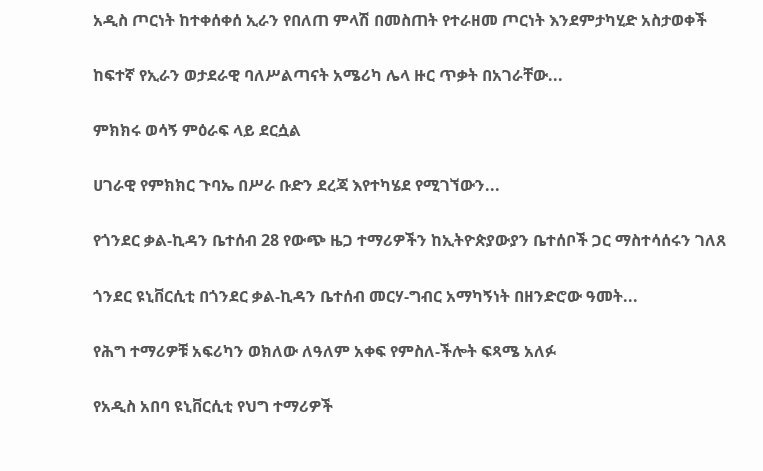አዲስ ጦርነት ከተቀሰቀሰ ኢራን የበለጠ ምላሽ በመስጠት የተራዘመ ጦርነት እንደምታካሂድ አስታወቀች

ከፍተኛ የኢራን ወታደራዊ ባለሥልጣናት አሜሪካ ሌላ ዙር ጥቃት በአገራቸው...

ምክክሩ ወሳኝ ምዕራፍ ላይ ደርሷል

ሀገራዊ የምክክር ጉባኤ በሥራ ቡድን ደረጃ እየተካሄደ የሚገኘውን...

የጎንደር ቃል-ኪዳን ቤተሰብ 28 የውጭ ዜጋ ተማሪዎችን ከኢትዮጵያውያን ቤተሰቦች ጋር ማስተሳሰሩን ገለጸ

ጎንደር ዩኒቨርሲቲ በጎንደር ቃል-ኪዳን ቤተሰብ መርሃ-ግብር አማካኝነት በዘንድሮው ዓመት...

የሕግ ተማሪዎቹ አፍሪካን ወክለው ለዓለም አቀፍ የምስለ-ችሎት ፍጻሜ አለፉ

የአዲስ አበባ ዩኒቨርሲቲ የህግ ተማሪዎች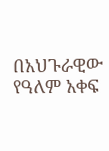በአህጉራዊው የዓለም አቀፍ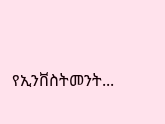የኢንቨስትመንት...